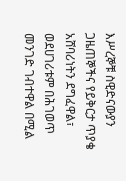እሥረኞቹ ስዊድናውያን ጋዜጠኞችና የይቅርታ ጥያቄ
አሸባሪነትን ደግፈዋል፣ ወደሀገሪቱም በሕገወጥ መንገድ ገብተዋል በሚል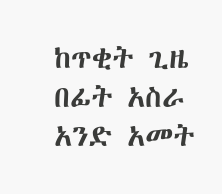ከጥቂት ጊዜ በፊት አስራ አንድ አመት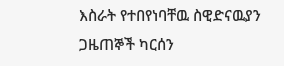እስራት የተበየነባቸዉ ስዊድናዉያን ጋዜጠኞች ካርሰን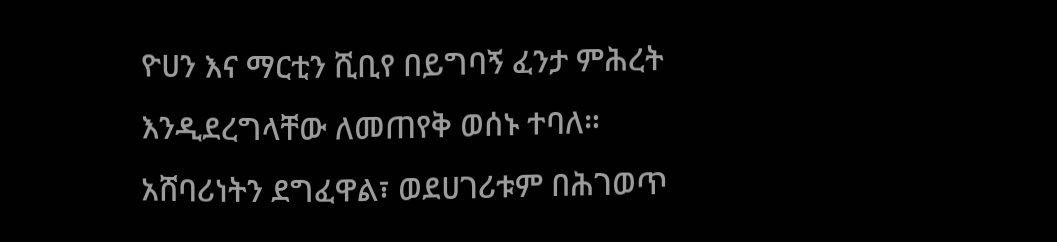ዮሀን እና ማርቲን ሺቢየ በይግባኝ ፈንታ ምሕረት እንዲደረግላቸው ለመጠየቅ ወሰኑ ተባለ።
አሸባሪነትን ደግፈዋል፣ ወደሀገሪቱም በሕገወጥ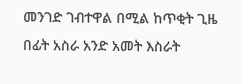መንገድ ገብተዋል በሚል ከጥቂት ጊዜ በፊት አስራ አንድ አመት እስራት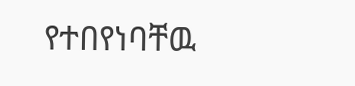የተበየነባቸዉ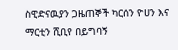ስዊድናዉያን ጋዜጠኞች ካርሰን ዮሀን እና ማርቲን ሺቢየ በይግባኝ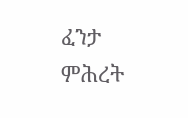ፈንታ ምሕረት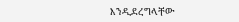እንዲደረግላቸው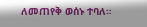ለመጠየቅ ወሰኑ ተባለ።